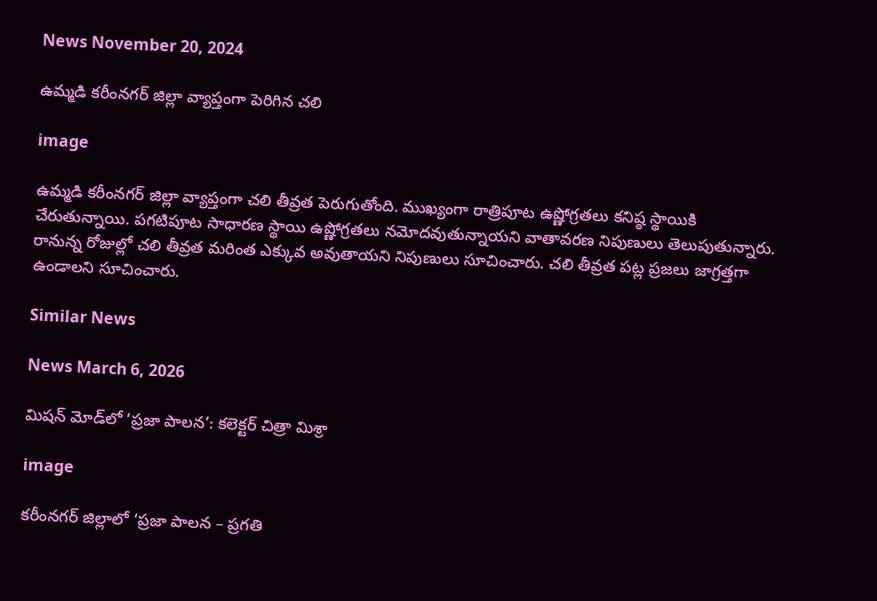News November 20, 2024

ఉమ్మడి కరీంనగర్ జిల్లా వ్యాప్తంగా పెరిగిన చలి

image

ఉమ్మడి కరీంనగర్ జిల్లా వ్యాప్తంగా చలి తీవ్రత పెరుగుతోంది. ముఖ్యంగా రాత్రిపూట ఉష్ణోగ్రతలు కనిష్ఠ స్థాయికి చేరుతున్నాయి. పగటిపూట సాధారణ స్థాయి ఉష్ణోగ్రతలు నమోదవుతున్నాయని వాతావరణ నిపుణులు తెలుపుతున్నారు. రానున్న రోజుల్లో చలి తీవ్రత మరింత ఎక్కువ అవుతాయని నిపుణులు సూచించారు. చలి తీవ్రత పట్ల ప్రజలు జాగ్రత్తగా ఉండాలని సూచించారు.

Similar News

News March 6, 2026

మిషన్ మోడ్‌లో ‘ప్రజా పాలన’: కలెక్టర్ చిత్రా మిశ్రా

image

కరీంనగర్ జిల్లాలో ‘ప్రజా పాలన – ప్రగతి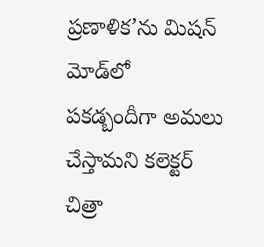ప్రణాళిక’ను మిషన్ మోడ్‌లో పకడ్బందీగా అమలు చేస్తామని కలెక్టర్ చిత్రా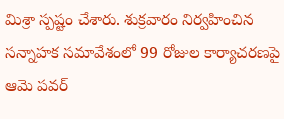మిశ్రా స్పష్టం చేశారు. శుక్రవారం నిర్వహించిన సన్నాహక సమావేశంలో 99 రోజుల కార్యాచరణపై ఆమె పవర్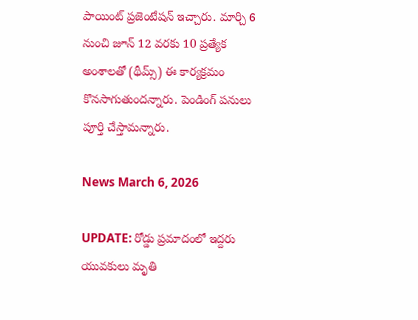పాయింట్ ప్రజెంటేషన్ ఇచ్చారు. మార్చి 6 నుంచి జూన్ 12 వరకు 10 ప్రత్యేక అంశాలతో (థీమ్స్) ఈ కార్యక్రమం కొనసాగుతుందన్నారు. పెండింగ్ పనులు పూర్తి చేస్తామన్నారు.

News March 6, 2026

UPDATE: రోడ్డు ప్రమాదంలో ఇద్దరు యువకులు మృతి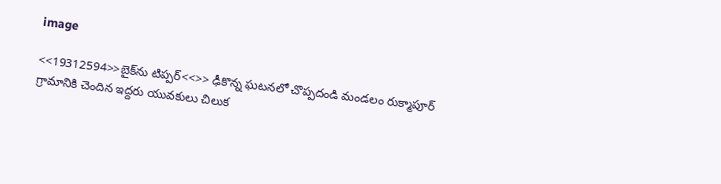image

<<19312594>>బైక్‌ను టిప్పర్<<>> ఢీకొన్న ఘటనలో చొప్పదండి మండలం రుక్మాపూర్ గ్రామానికి చెందిన ఇద్దరు యువకులు చిలుక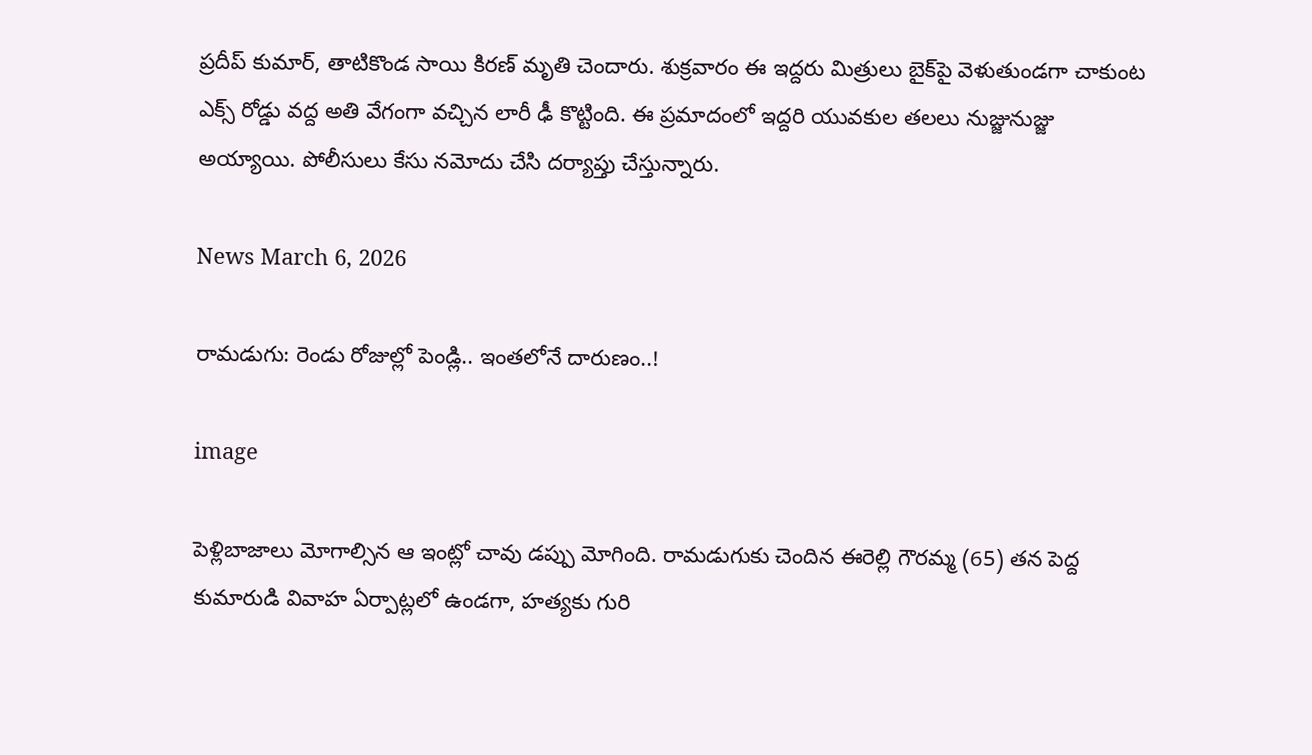ప్రదీప్ కుమార్, తాటికొండ సాయి కిరణ్ మృతి చెందారు. శుక్రవారం ఈ ఇద్దరు మిత్రులు బైక్‌పై వెళుతుండగా చాకుంట ఎక్స్ రోడ్డు వద్ద అతి వేగంగా వచ్చిన లారీ ఢీ కొట్టింది. ఈ ప్రమాదంలో ఇద్దరి యువకుల తలలు నుజ్జునుజ్జు అయ్యాయి. పోలీసులు కేసు నమోదు చేసి దర్యాప్తు చేస్తున్నారు.

News March 6, 2026

రామడుగు: రెండు రోజుల్లో పెండ్లి.. ఇంతలోనే దారుణం..!

image

పెళ్లిబాజాలు మోగాల్సిన ఆ ఇంట్లో చావు డప్పు మోగింది. రామడుగుకు చెందిన ఈరెల్లి గౌరమ్మ (65) తన పెద్ద కుమారుడి వివాహ ఏర్పాట్లలో ఉండగా, హత్యకు గురి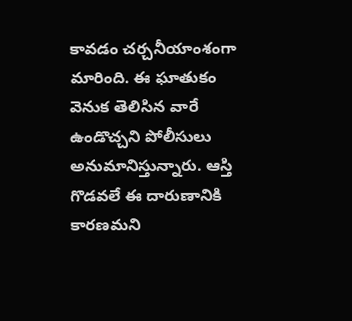కావడం చర్చనీయాంశంగా మారింది. ఈ ఘాతుకం వెనుక తెలిసిన వారే ఉండొచ్చని పోలీసులు అనుమానిస్తున్నారు. ఆస్తి గొడవలే ఈ దారుణానికి కారణమని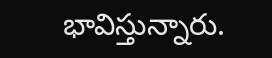భావిస్తున్నారు.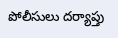పోలీసులు దర్యాప్తు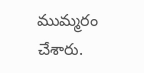ముమ్మరం చేశారు.